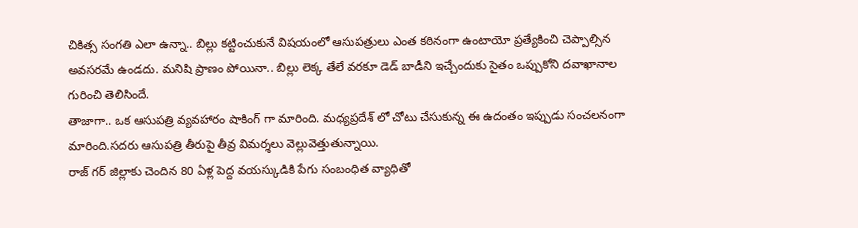చికిత్స సంగతి ఎలా ఉన్నా.. బిల్లు కట్టించుకునే విషయంలో ఆసుపత్రులు ఎంత కఠినంగా ఉంటాయో ప్రత్యేకించి చెప్పాల్సిన అవసరమే ఉండదు. మనిషి ప్రాణం పోయినా.. బిల్లు లెక్క తేలే వరకూ డెడ్ బాడీని ఇచ్చేందుకు సైతం ఒప్పుకోని దవాఖానాల గురించి తెలిసిందే.
తాజాగా.. ఒక ఆసుపత్రి వ్యవహారం షాకింగ్ గా మారింది. మధ్యప్రదేశ్ లో చోటు చేసుకున్న ఈ ఉదంతం ఇప్పుడు సంచలనంగా మారింది.సదరు ఆసుపత్రి తీరుపై తీవ్ర విమర్శలు వెల్లువెత్తుతున్నాయి.
రాజ్ గర్ జిల్లాకు చెందిన 80 ఏళ్ల పెద్ద వయస్కుడికి పేగు సంబంధిత వ్యాధితో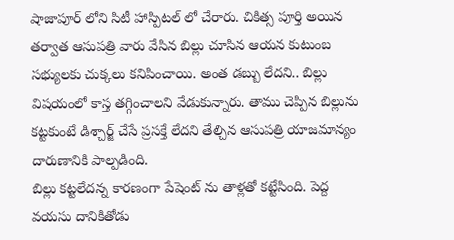షాజాపూర్ లోని సిటీ హాస్పిటల్ లో చేరారు. చికిత్స పూర్తి అయిన తర్వాత ఆసుపత్రి వారు వేసిన బిల్లు చూసిన ఆయన కుటుంబ సభ్యులకు చుక్కలు కనిపించాయి. అంత డబ్బు లేదని.. బిల్లు విషయంలో కాస్త తగ్గించాలని వేడుకున్నారు. తాము చెప్పిన బిల్లును కట్టకుంటే డిశ్చార్జ్ చేసే ప్రసక్తే లేదని తేల్చిన ఆసుపత్రి యాజమాన్యం దారుణానికి పాల్పడింది.
బిల్లు కట్టలేదన్న కారణంగా పేషెంట్ ను తాళ్లతో కట్టేసింది. పెద్ద వయసు దానికితోడు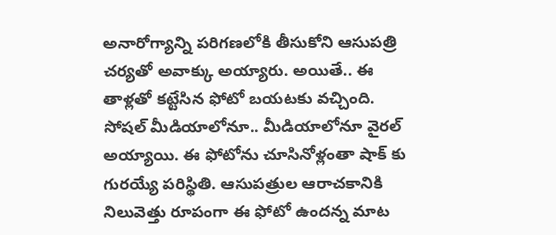అనారోగ్యాన్ని పరిగణలోకి తీసుకోని ఆసుపత్రి చర్యతో అవాక్కు అయ్యారు. అయితే.. ఈ తాళ్లతో కట్టేసిన ఫోటో బయటకు వచ్చింది. సోషల్ మీడియాలోనూ.. మీడియాలోనూ వైరల్ అయ్యాయి. ఈ ఫోటోను చూసినోళ్లంతా షాక్ కు గురయ్యే పరిస్థితి. ఆసుపత్రుల ఆరాచకానికి నిలువెత్తు రూపంగా ఈ ఫోటో ఉందన్న మాట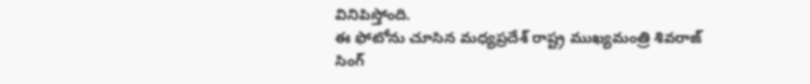వినిపిస్తోంది.
ఈ ఫోటోను చూసిన మధ్యప్రదేశ్ రాష్ట్ర ముఖ్యమంత్రి శివరాజ్ సింగ్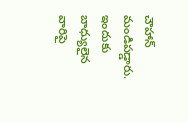చౌహాన్ మండిపడ్డారు. ఇందుకు బాధ్యులైన వారిపై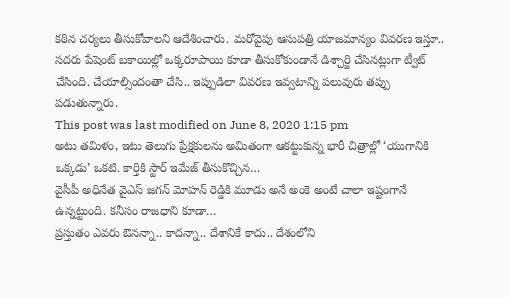కఠిన చర్యలు తీసుకోవాలని ఆదేశించారు. మరోవైపు ఆసుపత్రి యాజమాన్యం వివరణ ఇస్తూ.. సదరు పేషెంట్ బకాయిల్లో ఒక్కరూపాయి కూడా తీసుకోకుండానే డిశ్చార్జి చేసినట్లుగా ట్వీట్ చేసింది. చేయాల్సిందంతా చేసి.. ఇప్పుడిలా వివరణ ఇవ్వటాన్ని పలువురు తప్పు పడుతున్నారు.
This post was last modified on June 8, 2020 1:15 pm
అటు తమిళం, ఇటు తెలుగు ప్రేక్షకులను అమితంగా ఆకట్టుకున్న భారీ చిత్రాల్లో ‘యుగానికి ఒక్కడు’ ఒకటి. కార్తికి స్టార్ ఇమేజ్ తీసుకొచ్చిన…
వైసీపీ అధినేత వైఎస్ జగన్ మోహన్ రెడ్డికి మూడు అనే అంకె అంటే చాలా ఇష్టంగానే ఉన్నట్టుంది. కనీసం రాజధాని కూడా…
ప్రస్తుతం ఎవరు ఔనన్నా.. కాదన్నా.. దేశానికే కాదు.. దేశంలోని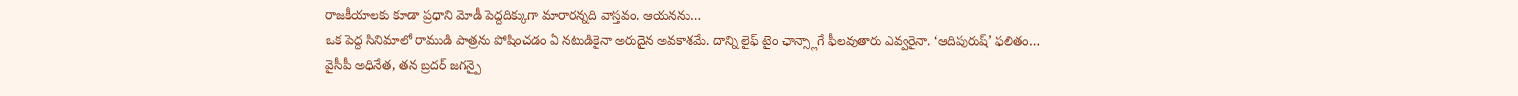రాజకీయాలకు కూడా ప్రధాని మోడీ పెద్దదిక్కుగా మారారన్నది వాస్తవం. ఆయనను…
ఒక పెద్ద సినిమాలో రాముడి పాత్రను పోషించడం ఏ నటుడికైనా అరుదైన అవకాశమే. దాన్ని లైఫ్ టైం ఛాన్స్లాగే ఫీలవుతారు ఎవ్వరైనా. ‘ఆదిపురుష్’ ఫలితం…
వైసీపీ అధినేత, తన బ్రదర్ జగన్పై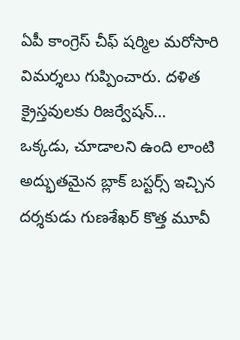ఏపీ కాంగ్రెస్ చీఫ్ షర్మిల మరోసారి విమర్శలు గుప్పించారు. దళిత క్రైస్తవులకు రిజర్వేషన్…
ఒక్కడు, చూడాలని ఉంది లాంటి అద్భుతమైన బ్లాక్ బస్టర్స్ ఇచ్చిన దర్శకుడు గుణశేఖర్ కొత్త మూవీ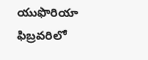యుఫొరియా ఫిబ్రవరిలో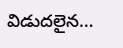విడుదలైన…